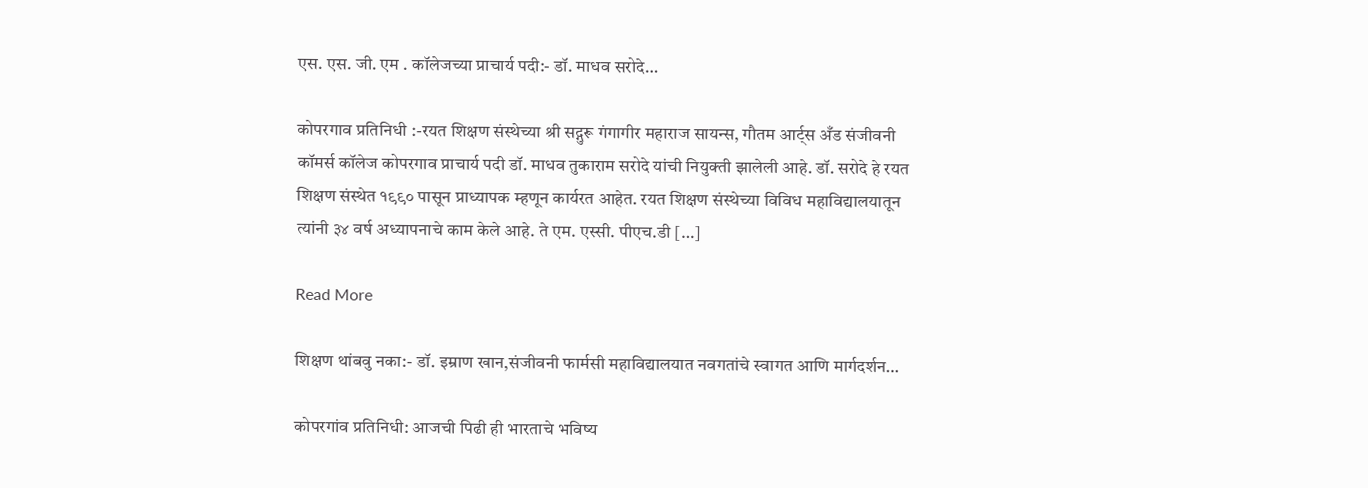एस. एस. जी. एम . कॉलेजच्या प्राचार्य पदी:- डॉ. माधव सरोदे…

कोपरगाव प्रतिनिधी :-रयत शिक्षण संस्थेच्या श्री सद्गुरू गंगागीर महाराज सायन्स, गौतम आर्ट्स अँड संजीवनी कॉमर्स कॉलेज कोपरगाव प्राचार्य पदी डॉ. माधव तुकाराम सरोदे यांची नियुक्ती झालेली आहे. डॉ. सरोदे हे रयत शिक्षण संस्थेत १९९० पासून प्राध्यापक म्हणून कार्यरत आहेत. रयत शिक्षण संस्थेच्या विविध महाविद्यालयातून त्यांनी ३४ वर्ष अध्यापनाचे काम केले आहे. ते एम. एस्सी. पीएच.डी […]

Read More

शिक्षण थांबवु नका:- डॉ. इम्राण खान,संजीवनी फार्मसी महाविद्यालयात नवगतांचे स्वागत आणि मार्गदर्शन…

कोपरगांव प्रतिनिधी: आजची पिढी ही भारताचे भविष्य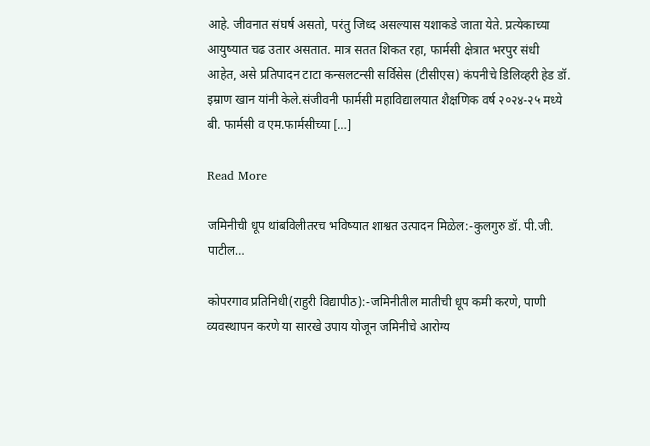आहे. जीवनात संघर्ष असतो, परंतु जिध्द असल्यास यशाकडे जाता येते. प्रत्येकाच्या आयुष्यात चढ उतार असतात. मात्र सतत शिकत रहा, फार्मसी क्षेत्रात भरपुर संधी आहेत, असे प्रतिपादन टाटा कन्सलटन्सी सर्विसेस (टीसीएस) कंपनीचे डिलिव्हरी हेड डॉ. इम्राण खान यांनी केले.संजीवनी फार्मसी महाविद्यालयात शैक्षणिक वर्ष २०२४-२५ मध्ये बी. फार्मसी व एम.फार्मसीच्या […]

Read More

जमिनीची धूप थांबविलीतरच भविष्यात शाश्वत उत्पादन मिळेल:-कुलगुरु डॉ. पी.जी. पाटील…

कोपरगाव प्रतिनिधी(राहुरी विद्यापीठ):-जमिनीतील मातीची धूप कमी करणे, पाणी व्यवस्थापन करणे या सारखे उपाय योजून जमिनीचे आरोग्य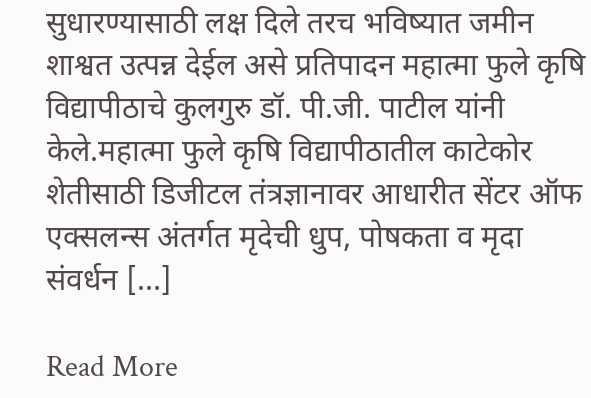सुधारण्यासाठी लक्ष दिले तरच भविष्यात जमीन शाश्वत उत्पन्न देईल असे प्रतिपादन महात्मा फुले कृषि विद्यापीठाचे कुलगुरु डॉ. पी.जी. पाटील यांनी केले.महात्मा फुले कृषि विद्यापीठातील काटेकोर शेतीसाठी डिजीटल तंत्रज्ञानावर आधारीत सेंटर ऑफ एक्सलन्स अंतर्गत मृदेची धुप, पोषकता व मृदा संवर्धन […]

Read More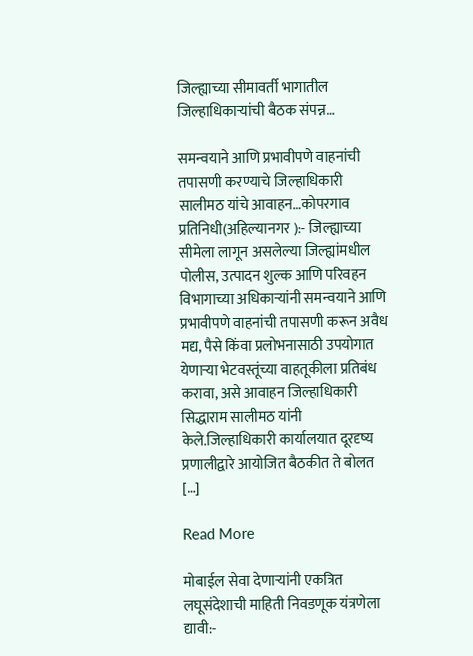जिल्ह्याच्या सीमावर्ती भागातील जिल्हाधिकाऱ्यांची बैठक संपन्न…

समन्वयाने आणि प्रभावीपणे वाहनांची तपासणी करण्याचे जिल्हाधिकारी सालीमठ यांचे आवाहन…कोपरगाव प्रतिनिधी(अहिल्यानगर ):- जिल्ह्याच्या सीमेला लागून असलेल्या जिल्ह्यांमधील पोलीस, उत्पादन शुल्क आणि परिवहन विभागाच्या अधिकाऱ्यांनी समन्वयाने आणि प्रभावीपणे वाहनांची तपासणी करून अवैध मद्य, पैसे किंवा प्रलोभनासाठी उपयोगात येणाऱ्या भेटवस्तूंच्या वाहतूकीला प्रतिबंध करावा, असे आवाहन जिल्हाधिकारी सिद्धाराम सालीमठ यांनी केले.जिल्हाधिकारी कार्यालयात दूरदृष्य प्रणालीद्वारे आयोजित बैठकीत ते बोलत […]

Read More

मोबाईल सेवा देणाऱ्यांनी एकत्रित लघूसंदेशाची माहिती निवडणूक यंत्रणेला द्यावी:-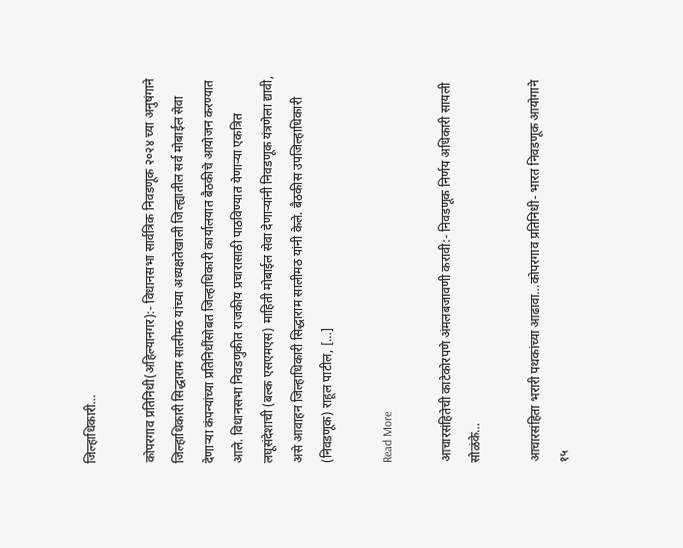जिल्हाधिकारी…

कोपरगाव प्रतिनिधी(अहिल्यानगर):- विधानसभा सार्वत्रिक निवडणूक २०२४ च्या अनुषंगाने जिल्हाधिकारी सिद्धाराम सालीमठ यांच्या अध्यक्षतेखाली जिल्ह्यातील सर्व मोबाईल सेवा देणाऱ्या कंपन्यांच्या प्रतिनिधींसोबत जिल्हाधिकारी कार्यालयात बैठकीचे आयोजन करण्यात आले. विधानसभा निवडणुकीत राजकीय प्रचारासाठी पाठविण्यात येणाऱ्या एकत्रित लघूसंदेशाची (बल्क एसएमएस) माहिती मोबाईल सेवा देणाऱ्यांनी निवडणूक यंत्रणेला द्यावी, असे आवाहन जिल्हाधिकारी सिद्धाराम सालीमठ यांनी केले. बैठकीस उपजिल्हाधिकारी (निवडणूक) राहूल पाटील, […]

Read More

आचारसंहितेची काटेकोरपणे अंमलबजावणी करावी:- निवडणूक निर्णय अधिकारी सायली सोळंके…

आचारसंहिता भरारी पथकांच्या आढावा…कोपरगाव प्रतिनिधी- भारत निवडणूक आयोगाने १५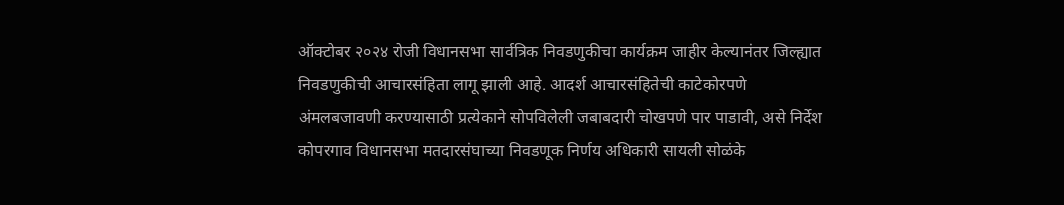ऑक्टोबर २०२४ रोजी विधानसभा सार्वत्रिक निवडणुकीचा कार्यक्रम जाहीर केल्यानंतर जिल्ह्यात निवडणुकीची आचारसंहिता लागू झाली आहे. आदर्श आचारसंहितेची काटेकोरपणे अंमलबजावणी करण्यासाठी प्रत्येकाने सोपविलेली जबाबदारी चोखपणे पार पाडावी, असे निर्देश कोपरगाव विधानसभा मतदारसंघाच्या निवडणूक निर्णय अधिकारी सायली सोळंके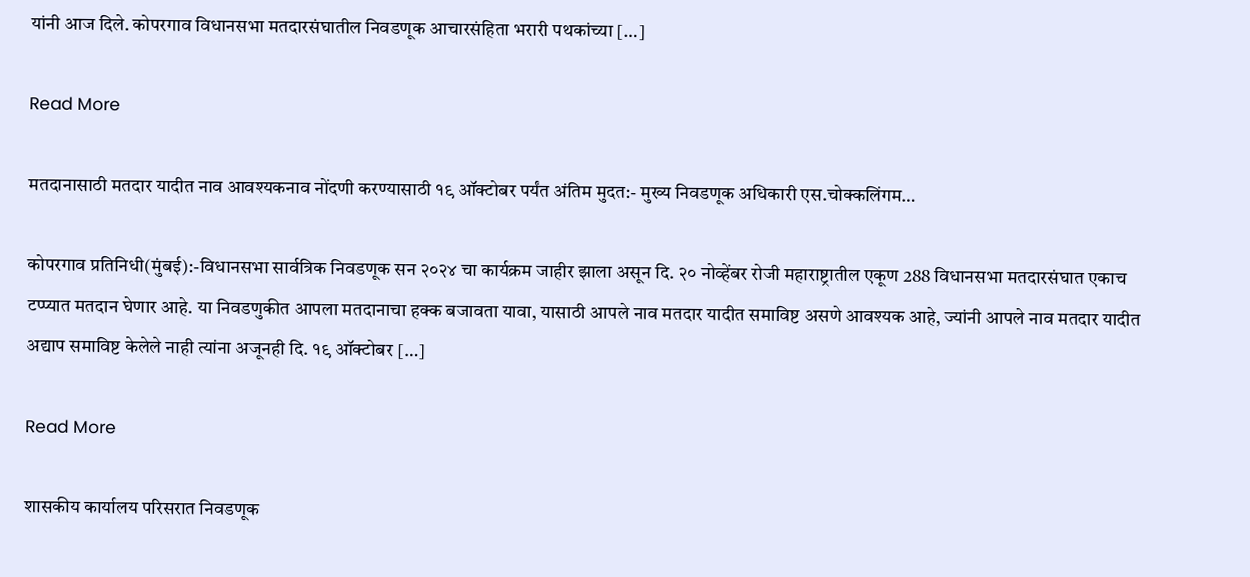यांनी आज दिले. कोपरगाव विधानसभा मतदारसंघातील निवडणूक आचारसंहिता भरारी पथकांच्या […]

Read More

मतदानासाठी मतदार यादीत नाव आवश्यकनाव नोंदणी करण्यासाठी १९ ऑक्टोबर पर्यंत अंतिम मुदत:- मुख्य निवडणूक अधिकारी एस.चोक्कलिंगम…

कोपरगाव प्रतिनिधी(मुंबई):-विधानसभा सार्वत्रिक निवडणूक सन २०२४ चा कार्यक्रम जाहीर झाला असून दि. २० नोव्हेंबर रोजी महाराष्ट्रातील एकूण 288 विधानसभा मतदारसंघात एकाच टप्प्यात मतदान घेणार आहे. या निवडणुकीत आपला मतदानाचा हक्क बजावता यावा, यासाठी आपले नाव मतदार यादीत समाविष्ट असणे आवश्यक आहे, ज्यांनी आपले नाव मतदार यादीत अद्याप समाविष्ट केलेले नाही त्यांना अजूनही दि. १९ ऑक्टोबर […]

Read More

शासकीय कार्यालय परिसरात निवडणूक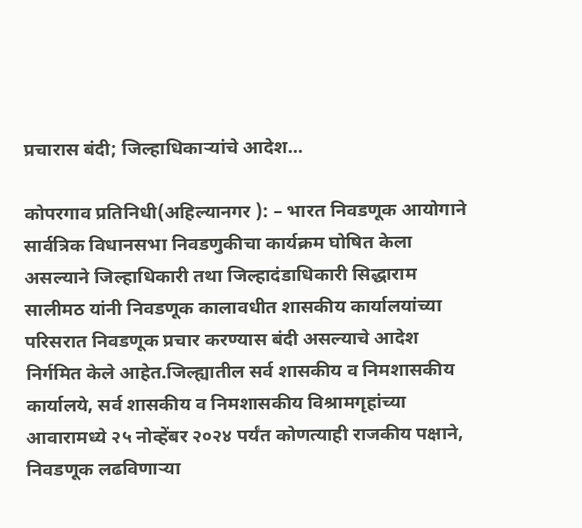प्रचारास बंदी; जिल्हाधिकाऱ्यांचे आदेश…

कोपरगाव प्रतिनिधी(अहिल्यानगर ): – भारत निवडणूक आयोगाने सार्वत्रिक विधानसभा निवडणुकीचा कार्यक्रम घोषित केला असल्याने जिल्हाधिकारी तथा जिल्हादंडाधिकारी सिद्धाराम सालीमठ यांनी निवडणूक कालावधीत शासकीय कार्यालयांच्या परिसरात निवडणूक प्रचार करण्यास बंदी असल्याचे आदेश निर्गमित केले आहेत.जिल्ह्यातील सर्व शासकीय व निमशासकीय कार्यालये, सर्व शासकीय व निमशासकीय विश्रामगृहांच्या आवारामध्ये २५ नोव्हेंबर २०२४ पर्यंत कोणत्याही राजकीय पक्षाने, निवडणूक लढविणाऱ्या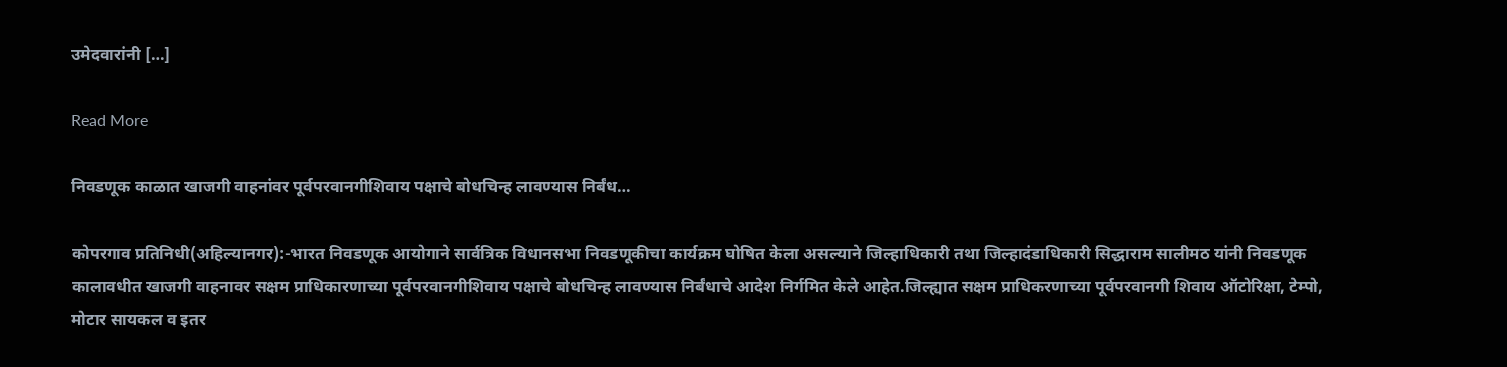उमेदवारांनी […]

Read More

निवडणूक काळात खाजगी वाहनांवर पूर्वपरवानगीशिवाय पक्षाचे बोधचिन्ह लावण्यास निर्बंध…

कोपरगाव प्रतिनिधी(अहिल्यानगर):-भारत निवडणूक आयोगाने सार्वत्रिक विधानसभा निवडणूकीचा कार्यक्रम घोषित केला असल्याने जिल्हाधिकारी तथा जिल्हादंडाधिकारी सिद्धाराम सालीमठ यांनी निवडणूक कालावधीत खाजगी वाहनावर सक्षम प्राधिकारणाच्या पूर्वपरवानगीशिवाय पक्षाचे बोधचिन्ह लावण्यास निर्बंधाचे आदेश निर्गमित केले आहेत.जिल्ह्यात सक्षम प्राधिकरणाच्या पूर्वपरवानगी शिवाय ऑटोरिक्षा, टेम्पो, मोटार सायकल व इतर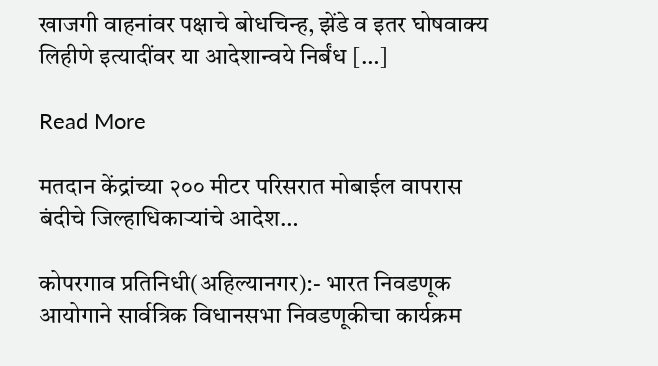खाजगी वाहनांवर पक्षाचे बोधचिन्ह, झेंडे व इतर घोषवाक्य लिहीणे इत्यादींवर या आदेशान्वये निर्बंध […]

Read More

मतदान केंद्रांच्या २०० मीटर परिसरात मोबाईल वापरास बंदीचे जिल्हाधिकाऱ्यांचे आदेश…

कोपरगाव प्रतिनिधी(अहिल्यानगर):- भारत निवडणूक आयोगाने सार्वत्रिक विधानसभा निवडणूकीचा कार्यक्रम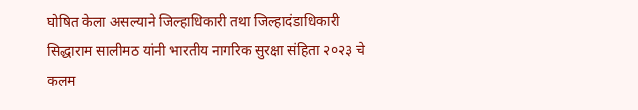घोषित केला असल्याने जिल्हाधिकारी तथा जिल्हादंडाधिकारी सिद्धाराम सालीमठ यांनी भारतीय नागरिक सुरक्षा संहिता २०२३ चे कलम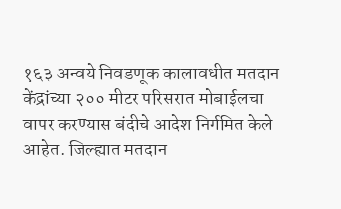१६३ अन्वये निवडणूक कालावधीत मतदान केंद्रांच्या २०० मीटर परिसरात मोबाईलचा वापर करण्यास बंदीचे आदेश निर्गमित केले आहेत. जिल्ह्यात मतदान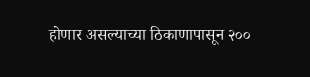होणार असल्याच्या ठिकाणापासून २००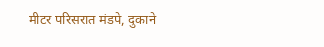मीटर परिसरात मंडपे, दुकाने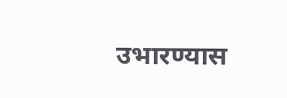उभारण्यास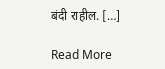बंदी राहील. […]

Read More